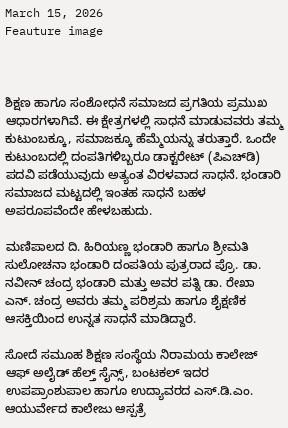March 15, 2026
Feauture image



ಶಿಕ್ಷಣ ಹಾಗೂ ಸಂಶೋಧನೆ ಸಮಾಜದ ಪ್ರಗತಿಯ ಪ್ರಮುಖ ಆಧಾರಗಳಾಗಿವೆ. ಈ ಕ್ಷೇತ್ರಗಳಲ್ಲಿ ಸಾಧನೆ ಮಾಡುವವರು ತಮ್ಮ ಕುಟುಂಬಕ್ಕೂ, ಸಮಾಜಕ್ಕೂ ಹೆಮ್ಮೆಯನ್ನು ತರುತ್ತಾರೆ. ಒಂದೇ ಕುಟುಂಬದಲ್ಲಿ ದಂಪತಿಗಳಿಬ್ಬರೂ ಡಾಕ್ಟರೇಟ್ (ಪಿಎಚ್‌ಡಿ) ಪದವಿ ಪಡೆಯುವುದು ಅತ್ಯಂತ ವಿರಳವಾದ ಸಾಧನೆ. ಭಂಡಾರಿ ಸಮಾಜದ ಮಟ್ಟದಲ್ಲಿ ಇಂತಹ ಸಾಧನೆ ಬಹಳ ಅಪರೂಪವೆಂದೇ ಹೇಳಬಹುದು.

ಮಣಿಪಾಲದ ದಿ. ಹಿರಿಯಣ್ಣ ಭಂಡಾರಿ ಹಾಗೂ ಶ್ರೀಮತಿ ಸುಲೋಚನಾ ಭಂಡಾರಿ ದಂಪತಿಯ ಪುತ್ರರಾದ ಪ್ರೊ. ಡಾ. ನವೀನ್ ಚಂದ್ರ ಭಂಡಾರಿ ಮತ್ತು ಅವರ ಪತ್ನಿ ಡಾ. ರೇಖಾ ಎನ್. ಚಂದ್ರ ಅವರು ತಮ್ಮ ಪರಿಶ್ರಮ ಹಾಗೂ ಶೈಕ್ಷಣಿಕ ಆಸಕ್ತಿಯಿಂದ ಉನ್ನತ ಸಾಧನೆ ಮಾಡಿದ್ದಾರೆ.

ಸೋದೆ ಸಮೂಹ ಶಿಕ್ಷಣ ಸಂಸ್ಥೆಯ ನಿರಾಮಯ ಕಾಲೇಜ್ ಆಫ್ ಅಲೈಡ್ ಹೆಲ್ತ್ ಸೈನ್ಸ್, ಬಂಟಕಲ್ ಇದರ ಉಪಪ್ರಾಂಶುಪಾಲ ಹಾಗೂ ಉದ್ಯಾವರದ ಎಸ್.ಡಿ.ಎಂ. ಆಯುರ್ವೇದ ಕಾಲೇಜು ಆಸ್ಪತ್ರೆ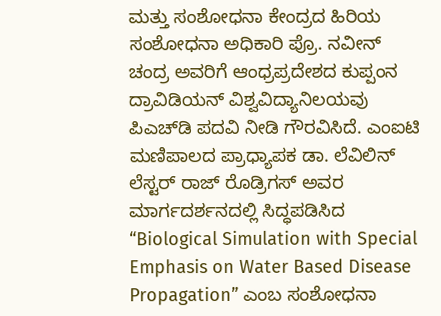ಮತ್ತು ಸಂಶೋಧನಾ ಕೇಂದ್ರದ ಹಿರಿಯ ಸಂಶೋಧನಾ ಅಧಿಕಾರಿ ಪ್ರೊ. ನವೀನ್ ಚಂದ್ರ ಅವರಿಗೆ ಆಂಧ್ರಪ್ರದೇಶದ ಕುಪ್ಪಂನ ದ್ರಾವಿಡಿಯನ್ ವಿಶ್ವವಿದ್ಯಾನಿಲಯವು ಪಿಎಚ್‌ಡಿ ಪದವಿ ನೀಡಿ ಗೌರವಿಸಿದೆ. ಎಂಐಟಿ ಮಣಿಪಾಲದ ಪ್ರಾಧ್ಯಾಪಕ ಡಾ. ಲೆವಿಲಿನ್ ಲೆಸ್ಟರ್ ರಾಜ್ ರೊಡ್ರಿಗಸ್ ಅವರ ಮಾರ್ಗದರ್ಶನದಲ್ಲಿ ಸಿದ್ಧಪಡಿಸಿದ “Biological Simulation with Special Emphasis on Water Based Disease Propagation” ಎಂಬ ಸಂಶೋಧನಾ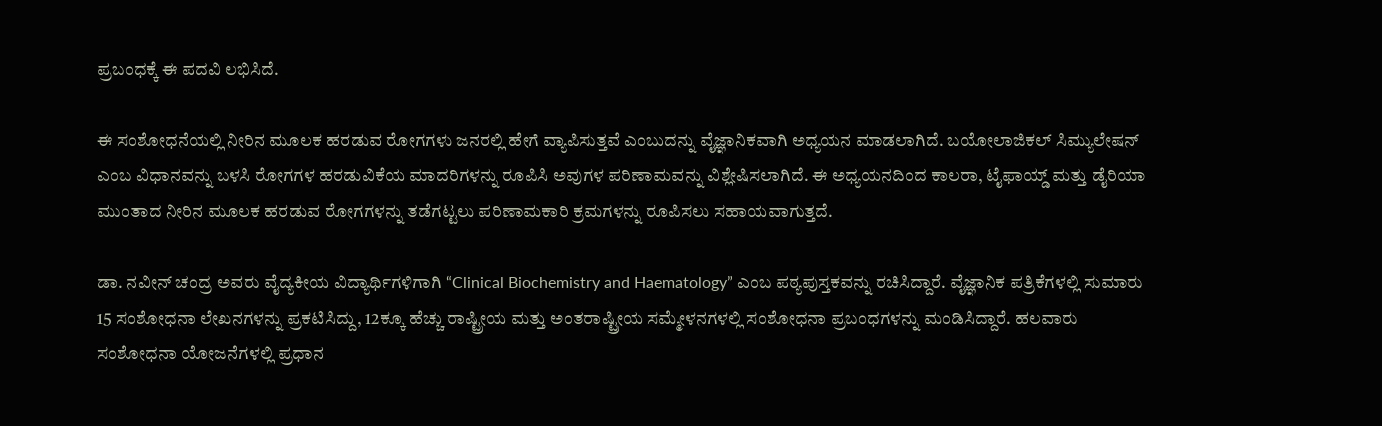ಪ್ರಬಂಧಕ್ಕೆ ಈ ಪದವಿ ಲಭಿಸಿದೆ.

ಈ ಸಂಶೋಧನೆಯಲ್ಲಿ ನೀರಿನ ಮೂಲಕ ಹರಡುವ ರೋಗಗಳು ಜನರಲ್ಲಿ ಹೇಗೆ ವ್ಯಾಪಿಸುತ್ತವೆ ಎಂಬುದನ್ನು ವೈಜ್ಞಾನಿಕವಾಗಿ ಅಧ್ಯಯನ ಮಾಡಲಾಗಿದೆ. ಬಯೋಲಾಜಿಕಲ್ ಸಿಮ್ಯುಲೇಷನ್ ಎಂಬ ವಿಧಾನವನ್ನು ಬಳಸಿ ರೋಗಗಳ ಹರಡುವಿಕೆಯ ಮಾದರಿಗಳನ್ನು ರೂಪಿಸಿ ಅವುಗಳ ಪರಿಣಾಮವನ್ನು ವಿಶ್ಲೇಷಿಸಲಾಗಿದೆ. ಈ ಅಧ್ಯಯನದಿಂದ ಕಾಲರಾ, ಟೈಫಾಯ್ಡ್ ಮತ್ತು ಡೈರಿಯಾ ಮುಂತಾದ ನೀರಿನ ಮೂಲಕ ಹರಡುವ ರೋಗಗಳನ್ನು ತಡೆಗಟ್ಟಲು ಪರಿಣಾಮಕಾರಿ ಕ್ರಮಗಳನ್ನು ರೂಪಿಸಲು ಸಹಾಯವಾಗುತ್ತದೆ.

ಡಾ. ನವೀನ್ ಚಂದ್ರ ಅವರು ವೈದ್ಯಕೀಯ ವಿದ್ಯಾರ್ಥಿಗಳಿಗಾಗಿ “Clinical Biochemistry and Haematology” ಎಂಬ ಪಠ್ಯಪುಸ್ತಕವನ್ನು ರಚಿಸಿದ್ದಾರೆ. ವೈಜ್ಞಾನಿಕ ಪತ್ರಿಕೆಗಳಲ್ಲಿ ಸುಮಾರು 15 ಸಂಶೋಧನಾ ಲೇಖನಗಳನ್ನು ಪ್ರಕಟಿಸಿದ್ದು, 12ಕ್ಕೂ ಹೆಚ್ಚು ರಾಷ್ಟ್ರೀಯ ಮತ್ತು ಅಂತರಾಷ್ಟ್ರೀಯ ಸಮ್ಮೇಳನಗಳಲ್ಲಿ ಸಂಶೋಧನಾ ಪ್ರಬಂಧಗಳನ್ನು ಮಂಡಿಸಿದ್ದಾರೆ. ಹಲವಾರು ಸಂಶೋಧನಾ ಯೋಜನೆಗಳಲ್ಲಿ ಪ್ರಧಾನ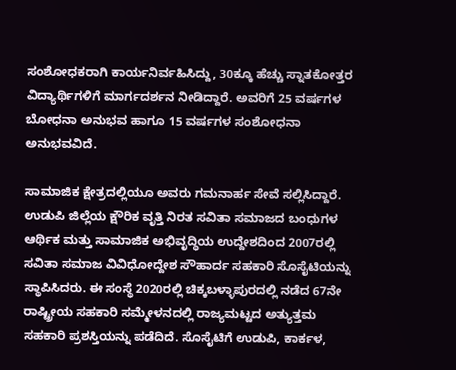ಸಂಶೋಧಕರಾಗಿ ಕಾರ್ಯನಿರ್ವಹಿಸಿದ್ದು, 30ಕ್ಕೂ ಹೆಚ್ಚು ಸ್ನಾತಕೋತ್ತರ ವಿದ್ಯಾರ್ಥಿಗಳಿಗೆ ಮಾರ್ಗದರ್ಶನ ನೀಡಿದ್ದಾರೆ. ಅವರಿಗೆ 25 ವರ್ಷಗಳ ಬೋಧನಾ ಅನುಭವ ಹಾಗೂ 15 ವರ್ಷಗಳ ಸಂಶೋಧನಾ ಅನುಭವವಿದೆ.

ಸಾಮಾಜಿಕ ಕ್ಷೇತ್ರದಲ್ಲಿಯೂ ಅವರು ಗಮನಾರ್ಹ ಸೇವೆ ಸಲ್ಲಿಸಿದ್ದಾರೆ. ಉಡುಪಿ ಜಿಲ್ಲೆಯ ಕ್ಷೌರಿಕ ವೃತ್ತಿ ನಿರತ ಸವಿತಾ ಸಮಾಜದ ಬಂಧುಗಳ ಆರ್ಥಿಕ ಮತ್ತು ಸಾಮಾಜಿಕ ಅಭಿವೃದ್ಧಿಯ ಉದ್ದೇಶದಿಂದ 2007ರಲ್ಲಿ ಸವಿತಾ ಸಮಾಜ ವಿವಿಧೋದ್ದೇಶ ಸೌಹಾರ್ದ ಸಹಕಾರಿ ಸೊಸೈಟಿಯನ್ನು ಸ್ಥಾಪಿಸಿದರು. ಈ ಸಂಸ್ಥೆ 2020ರಲ್ಲಿ ಚಿಕ್ಕಬಳ್ಳಾಪುರದಲ್ಲಿ ನಡೆದ 67ನೇ ರಾಷ್ಟ್ರೀಯ ಸಹಕಾರಿ ಸಮ್ಮೇಳನದಲ್ಲಿ ರಾಜ್ಯಮಟ್ಟದ ಅತ್ಯುತ್ತಮ ಸಹಕಾರಿ ಪ್ರಶಸ್ತಿಯನ್ನು ಪಡೆದಿದೆ. ಸೊಸೈಟಿಗೆ ಉಡುಪಿ, ಕಾರ್ಕಳ,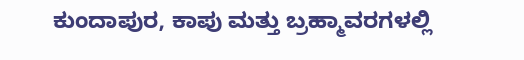ಕುಂದಾಪುರ, ಕಾಪು ಮತ್ತು ಬ್ರಹ್ಮಾವರಗಳಲ್ಲಿ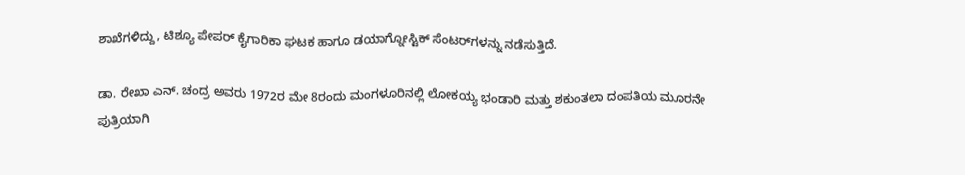ಶಾಖೆಗಳಿದ್ದು, ಟಿಶ್ಯೂ ಪೇಪರ್ ಕೈಗಾರಿಕಾ ಘಟಕ ಹಾಗೂ ಡಯಾಗ್ನೋಸ್ಟಿಕ್ ಸೆಂಟರ್‌ಗಳನ್ನು ನಡೆಸುತ್ತಿದೆ.

ಡಾ. ರೇಖಾ ಎನ್. ಚಂದ್ರ ಅವರು 1972ರ ಮೇ 8ರಂದು ಮಂಗಳೂರಿನಲ್ಲಿ ಲೋಕಯ್ಯ ಭಂಡಾರಿ ಮತ್ತು ಶಕುಂತಲಾ ದಂಪತಿಯ ಮೂರನೇ ಪುತ್ರಿಯಾಗಿ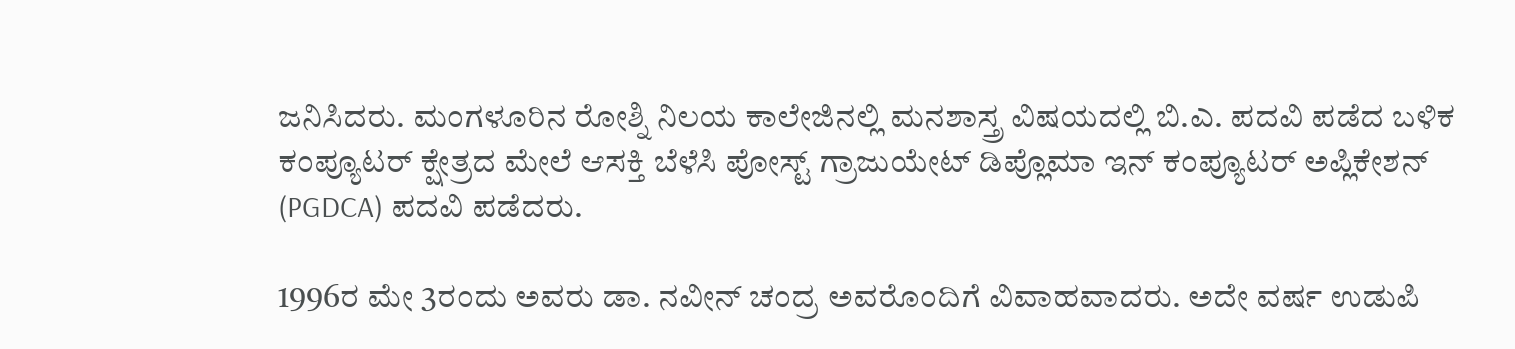ಜನಿಸಿದರು. ಮಂಗಳೂರಿನ ರೋಶ್ನಿ ನಿಲಯ ಕಾಲೇಜಿನಲ್ಲಿ ಮನಶಾಸ್ತ್ರ ವಿಷಯದಲ್ಲಿ ಬಿ.ಎ. ಪದವಿ ಪಡೆದ ಬಳಿಕ ಕಂಪ್ಯೂಟರ್ ಕ್ಷೇತ್ರದ ಮೇಲೆ ಆಸಕ್ತಿ ಬೆಳೆಸಿ ಪೋಸ್ಟ್ ಗ್ರಾಜುಯೇಟ್ ಡಿಪ್ಲೊಮಾ ಇನ್ ಕಂಪ್ಯೂಟರ್ ಅಪ್ಲಿಕೇಶನ್ (PGDCA) ಪದವಿ ಪಡೆದರು.

1996ರ ಮೇ 3ರಂದು ಅವರು ಡಾ. ನವೀನ್ ಚಂದ್ರ ಅವರೊಂದಿಗೆ ವಿವಾಹವಾದರು. ಅದೇ ವರ್ಷ ಉಡುಪಿ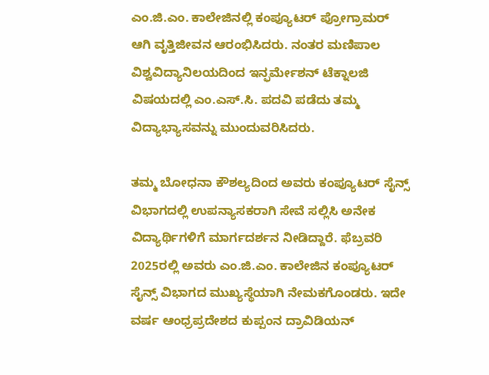ಎಂ.ಜಿ.ಎಂ. ಕಾಲೇಜಿನಲ್ಲಿ ಕಂಪ್ಯೂಟರ್ ಪ್ರೋಗ್ರಾಮರ್ ಆಗಿ ವೃತ್ತಿಜೀವನ ಆರಂಭಿಸಿದರು. ನಂತರ ಮಣಿಪಾಲ ವಿಶ್ವವಿದ್ಯಾನಿಲಯದಿಂದ ಇನ್ಫರ್ಮೇಶನ್ ಟೆಕ್ನಾಲಜಿ ವಿಷಯದಲ್ಲಿ ಎಂ.ಎಸ್‌.ಸಿ. ಪದವಿ ಪಡೆದು ತಮ್ಮ ವಿದ್ಯಾಭ್ಯಾಸವನ್ನು ಮುಂದುವರಿಸಿದರು.

ತಮ್ಮ ಬೋಧನಾ ಕೌಶಲ್ಯದಿಂದ ಅವರು ಕಂಪ್ಯೂಟರ್ ಸೈನ್ಸ್ ವಿಭಾಗದಲ್ಲಿ ಉಪನ್ಯಾಸಕರಾಗಿ ಸೇವೆ ಸಲ್ಲಿಸಿ ಅನೇಕ ವಿದ್ಯಾರ್ಥಿಗಳಿಗೆ ಮಾರ್ಗದರ್ಶನ ನೀಡಿದ್ದಾರೆ. ಫೆಬ್ರವರಿ 2025ರಲ್ಲಿ ಅವರು ಎಂ.ಜಿ.ಎಂ. ಕಾಲೇಜಿನ ಕಂಪ್ಯೂಟರ್ ಸೈನ್ಸ್ ವಿಭಾಗದ ಮುಖ್ಯಸ್ಥೆಯಾಗಿ ನೇಮಕಗೊಂಡರು. ಇದೇ ವರ್ಷ ಆಂಧ್ರಪ್ರದೇಶದ ಕುಪ್ಪಂನ ದ್ರಾವಿಡಿಯನ್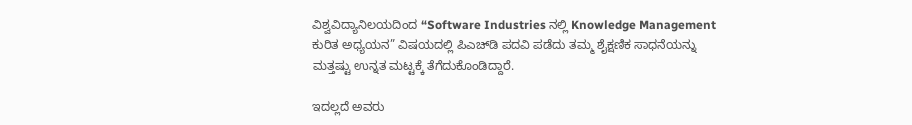ವಿಶ್ವವಿದ್ಯಾನಿಲಯದಿಂದ “Software Industries ನಲ್ಲಿ Knowledge Management ಕುರಿತ ಅಧ್ಯಯನ” ವಿಷಯದಲ್ಲಿ ಪಿಎಚ್‌ಡಿ ಪದವಿ ಪಡೆದು ತಮ್ಮ ಶೈಕ್ಷಣಿಕ ಸಾಧನೆಯನ್ನು ಮತ್ತಷ್ಟು ಉನ್ನತ ಮಟ್ಟಕ್ಕೆ ತೆಗೆದುಕೊಂಡಿದ್ದಾರೆ.

ಇದಲ್ಲದೆ ಅವರು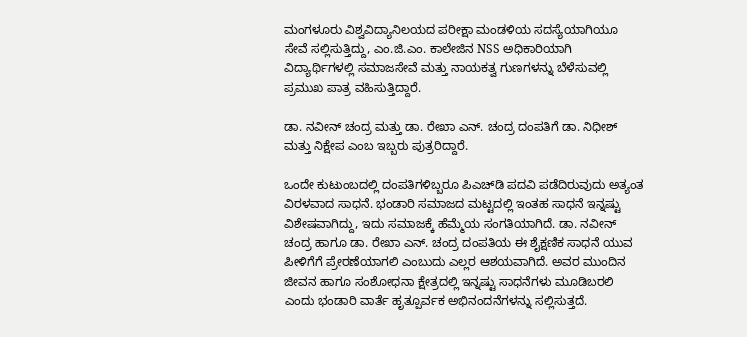ಮಂಗಳೂರು ವಿಶ್ವವಿದ್ಯಾನಿಲಯದ ಪರೀಕ್ಷಾ ಮಂಡಳಿಯ ಸದಸ್ಯೆಯಾಗಿಯೂ ಸೇವೆ ಸಲ್ಲಿಸುತ್ತಿದ್ದು, ಎಂ.ಜಿ.ಎಂ. ಕಾಲೇಜಿನ NSS ಅಧಿಕಾರಿಯಾಗಿ ವಿದ್ಯಾರ್ಥಿಗಳಲ್ಲಿ ಸಮಾಜಸೇವೆ ಮತ್ತು ನಾಯಕತ್ವ ಗುಣಗಳನ್ನು ಬೆಳೆಸುವಲ್ಲಿ ಪ್ರಮುಖ ಪಾತ್ರ ವಹಿಸುತ್ತಿದ್ದಾರೆ.

ಡಾ. ನವೀನ್ ಚಂದ್ರ ಮತ್ತು ಡಾ. ರೇಖಾ ಎನ್. ಚಂದ್ರ ದಂಪತಿಗೆ ಡಾ. ನಿಧೀಶ್ ಮತ್ತು ನಿಕ್ಷೇಪ ಎಂಬ ಇಬ್ಬರು ಪುತ್ರರಿದ್ದಾರೆ.

ಒಂದೇ ಕುಟುಂಬದಲ್ಲಿ ದಂಪತಿಗಳಿಬ್ಬರೂ ಪಿಎಚ್‌ಡಿ ಪದವಿ ಪಡೆದಿರುವುದು ಅತ್ಯಂತ ವಿರಳವಾದ ಸಾಧನೆ. ಭಂಡಾರಿ ಸಮಾಜದ ಮಟ್ಟದಲ್ಲಿ ಇಂತಹ ಸಾಧನೆ ಇನ್ನಷ್ಟು ವಿಶೇಷವಾಗಿದ್ದು, ಇದು ಸಮಾಜಕ್ಕೆ ಹೆಮ್ಮೆಯ ಸಂಗತಿಯಾಗಿದೆ. ಡಾ. ನವೀನ್ ಚಂದ್ರ ಹಾಗೂ ಡಾ. ರೇಖಾ ಎನ್. ಚಂದ್ರ ದಂಪತಿಯ ಈ ಶೈಕ್ಷಣಿಕ ಸಾಧನೆ ಯುವ ಪೀಳಿಗೆಗೆ ಪ್ರೇರಣೆಯಾಗಲಿ ಎಂಬುದು ಎಲ್ಲರ ಆಶಯವಾಗಿದೆ. ಅವರ ಮುಂದಿನ ಜೀವನ ಹಾಗೂ ಸಂಶೋಧನಾ ಕ್ಷೇತ್ರದಲ್ಲಿ ಇನ್ನಷ್ಟು ಸಾಧನೆಗಳು ಮೂಡಿಬರಲಿ ಎಂದು ಭಂಡಾರಿ ವಾರ್ತೆ ಹೃತ್ಪೂರ್ವಕ ಅಭಿನಂದನೆಗಳನ್ನು ಸಲ್ಲಿಸುತ್ತದೆ.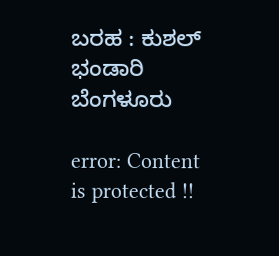ಬರಹ : ಕುಶಲ್ ಭಂಡಾರಿ ಬೆಂಗಳೂರು

error: Content is protected !!